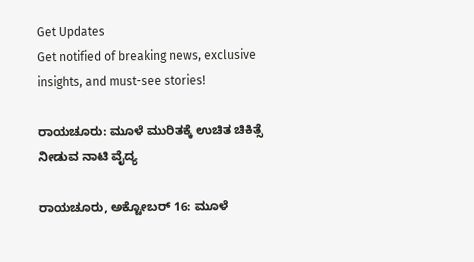Get Updates
Get notified of breaking news, exclusive insights, and must-see stories!

ರಾಯಚೂರು: ಮೂಳೆ ಮುರಿತಕ್ಕೆ ಉಚಿತ ಚಿಕಿತ್ಸೆ ನೀಡುವ ನಾಟಿ ವೈದ್ಯ

ರಾಯಚೂರು, ಅಕ್ಟೋಬರ್‌ 16: ಮೂಳೆ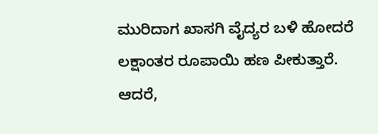ಮುರಿದಾಗ ಖಾಸಗಿ ವೈದ್ಯರ ಬಳಿ ಹೋದರೆ ಲಕ್ಷಾಂತರ ರೂಪಾಯಿ ಹಣ ಪೀಕುತ್ತಾರೆ. ಆದರೆ,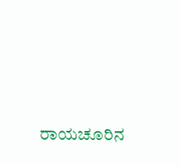ರಾಯಚೂರಿನ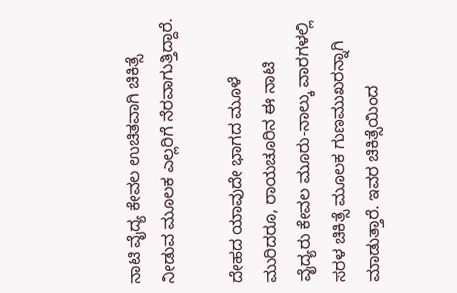ನಾಟಿ ವೈದ್ಯ ಕೇವಲ ಉಚಿತವಾಗಿ ಚಿಕಿತ್ಸೆ ನೀಡುವ ಮೂಲಕ ಎಲ್ಲರಿಗೆ ನೆರವಾಗುತ್ತಿದ್ದಾರೆ.

ದೇಹದ ಯಾವುದೇ ಭಾಗದ ಮೂಳೆ ಮುರಿದರೂ, ರಾಯಚೂರಿನ ಈ ನಾಟಿ ವೈದ್ಯರು ಕೇವಲ ಮೂರು-ನಾಲ್ಕು ವಾರಗಳಲ್ಲಿ ಸರಳ ಚಿಕಿತ್ಸೆ ಮೂಲಕ ಗುಣಮುಖರನ್ನಾಗಿ ಮಾಡುತ್ತಾರೆ. ಇವರ ಚಿಕಿತ್ಸೆಯಿಂದ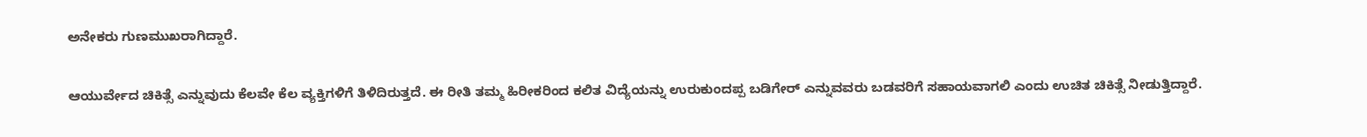ಅನೇಕರು ಗುಣಮುಖರಾಗಿದ್ದಾರೆ.

ಆಯುರ್ವೇದ ಚಿಕಿತ್ಸೆ ಎನ್ನುವುದು ಕೆಲವೇ ಕೆಲ ವ್ಯಕ್ತಿಗಳಿಗೆ ತಿಳಿದಿರುತ್ತದೆ. ಈ ರೀತಿ ತಮ್ಮ ಹಿರೀಕರಿಂದ ಕಲಿತ ವಿದ್ಯೆಯನ್ನು ಉರುಕುಂದಪ್ಪ ಬಡಿಗೇರ್ ಎನ್ನುವವರು ಬಡವರಿಗೆ ಸಹಾಯವಾಗಲಿ ಎಂದು ಉಚಿತ ಚಿಕಿತ್ಸೆ ನೀಡುತ್ತಿದ್ದಾರೆ.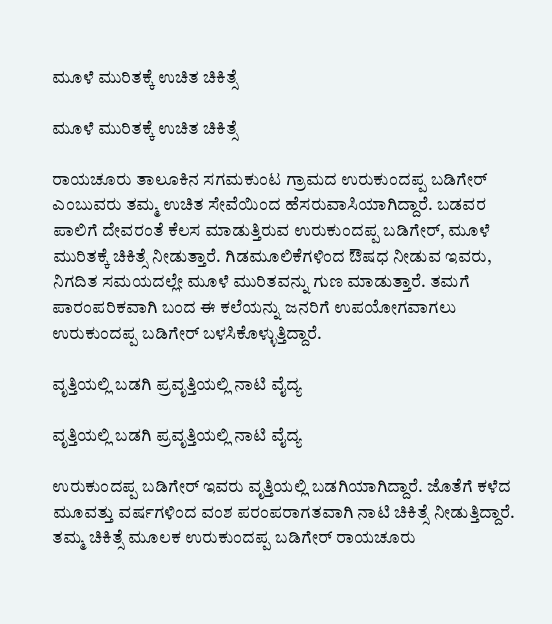ಮೂಳೆ ಮುರಿತಕ್ಕೆ ಉಚಿತ ಚಿಕಿತ್ಸೆ

ಮೂಳೆ ಮುರಿತಕ್ಕೆ ಉಚಿತ ಚಿಕಿತ್ಸೆ

ರಾಯಚೂರು ತಾಲೂಕಿನ ಸಗಮಕುಂಟ ಗ್ರಾಮದ ಉರುಕುಂದಪ್ಪ ಬಡಿಗೇರ್ ಎಂಬುವರು ತಮ್ಮ ಉಚಿತ ಸೇವೆಯಿಂದ ಹೆಸರುವಾಸಿಯಾಗಿದ್ದಾರೆ. ಬಡವರ ಪಾಲಿಗೆ ದೇವರಂತೆ ಕೆಲಸ ಮಾಡುತ್ತಿರುವ ಉರುಕುಂದಪ್ಪ ಬಡಿಗೇರ್, ಮೂಳೆ ಮುರಿತಕ್ಕೆ ಚಿಕಿತ್ಸೆ ನೀಡುತ್ತಾರೆ. ಗಿಡಮೂಲಿಕೆಗಳಿಂದ ಔಷಧ ನೀಡುವ ಇವರು, ನಿಗದಿತ ಸಮಯದಲ್ಲೇ ಮೂಳೆ ಮುರಿತವನ್ನು ಗುಣ ಮಾಡುತ್ತಾರೆ. ತಮಗೆ ಪಾರಂಪರಿಕವಾಗಿ ಬಂದ ಈ ಕಲೆಯನ್ನು ಜನರಿಗೆ ಉಪಯೋಗವಾಗಲು ಉರುಕುಂದಪ್ಪ ಬಡಿಗೇರ್ ಬಳಸಿಕೊಳ್ಳುತ್ತಿದ್ದಾರೆ.

ವೃತ್ತಿಯಲ್ಲಿ ಬಡಗಿ ಪ್ರವೃತ್ತಿಯಲ್ಲಿ ನಾಟಿ ವೈದ್ಯ

ವೃತ್ತಿಯಲ್ಲಿ ಬಡಗಿ ಪ್ರವೃತ್ತಿಯಲ್ಲಿ ನಾಟಿ ವೈದ್ಯ

ಉರುಕುಂದಪ್ಪ ಬಡಿಗೇರ್ ಇವರು ವೃತ್ತಿಯಲ್ಲಿ ಬಡಗಿಯಾಗಿದ್ದಾರೆ. ಜೊತೆಗೆ ಕಳೆದ ಮೂವತ್ತು ವರ್ಷಗಳಿಂದ ವಂಶ ಪರಂಪರಾಗತವಾಗಿ ನಾಟಿ ಚಿಕಿತ್ಸೆ ನೀಡುತ್ತಿದ್ದಾರೆ. ತಮ್ಮ ಚಿಕಿತ್ಸೆ ಮೂಲಕ ಉರುಕುಂದಪ್ಪ ಬಡಿಗೇರ್ ರಾಯಚೂರು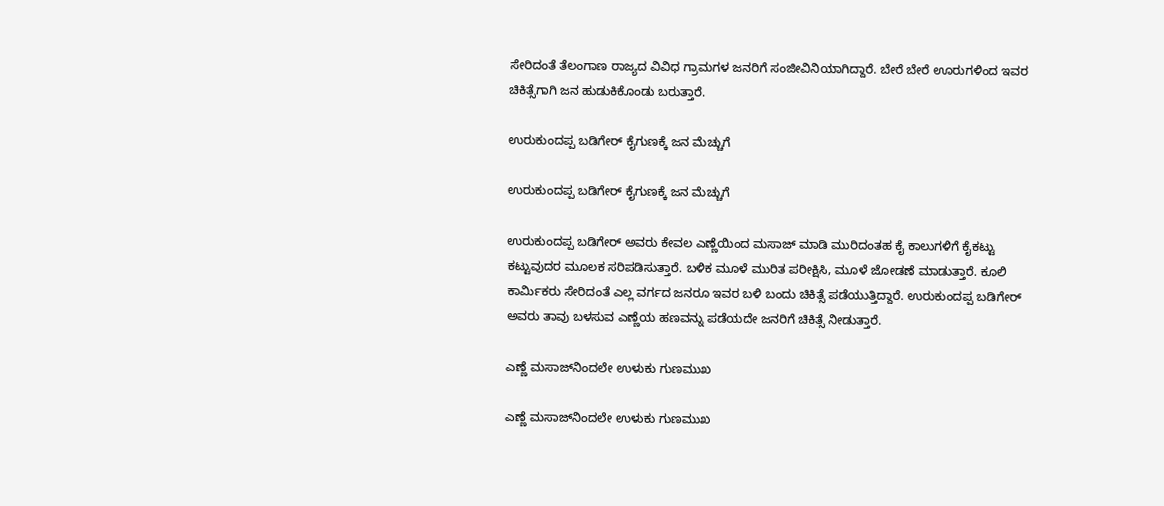ಸೇರಿದಂತೆ ತೆಲಂಗಾಣ ರಾಜ್ಯದ ವಿವಿಧ ಗ್ರಾಮಗಳ ಜನರಿಗೆ ಸಂಜೀವಿನಿಯಾಗಿದ್ದಾರೆ. ಬೇರೆ ಬೇರೆ ಊರುಗಳಿಂದ ಇವರ ಚಿಕಿತ್ಸೆಗಾಗಿ ಜನ ಹುಡುಕಿಕೊಂಡು ಬರುತ್ತಾರೆ.

ಉರುಕುಂದಪ್ಪ ಬಡಿಗೇರ್ ಕೈಗುಣಕ್ಕೆ ಜನ ಮೆಚ್ಚುಗೆ

ಉರುಕುಂದಪ್ಪ ಬಡಿಗೇರ್ ಕೈಗುಣಕ್ಕೆ ಜನ ಮೆಚ್ಚುಗೆ

ಉರುಕುಂದಪ್ಪ ಬಡಿಗೇರ್ ಅವರು ಕೇವಲ ಎಣ್ಣೆಯಿಂದ ಮಸಾಜ್ ಮಾಡಿ ಮುರಿದಂತಹ ಕೈ ಕಾಲುಗಳಿಗೆ ಕೈಕಟ್ಟು ಕಟ್ಟುವುದರ ಮೂಲಕ ಸರಿಪಡಿಸುತ್ತಾರೆ. ಬಳಿಕ ಮೂಳೆ ಮುರಿತ ಪರೀಕ್ಷಿಸಿ, ಮೂಳೆ ಜೋಡಣೆ ಮಾಡುತ್ತಾರೆ. ಕೂಲಿ ಕಾರ್ಮಿಕರು ಸೇರಿದಂತೆ ಎಲ್ಲ ವರ್ಗದ ಜನರೂ ಇವರ ಬಳಿ ಬಂದು ಚಿಕಿತ್ಸೆ ಪಡೆಯುತ್ತಿದ್ದಾರೆ. ಉರುಕುಂದಪ್ಪ ಬಡಿಗೇರ್ ಅವರು ತಾವು ಬಳಸುವ ಎಣ್ಣೆಯ ಹಣವನ್ನು ಪಡೆಯದೇ ಜನರಿಗೆ ಚಿಕಿತ್ಸೆ ನೀಡುತ್ತಾರೆ.

ಎಣ್ಣೆ ಮಸಾಜ್‌ನಿಂದಲೇ ಉಳುಕು ಗುಣಮುಖ

ಎಣ್ಣೆ ಮಸಾಜ್‌ನಿಂದಲೇ ಉಳುಕು ಗುಣಮುಖ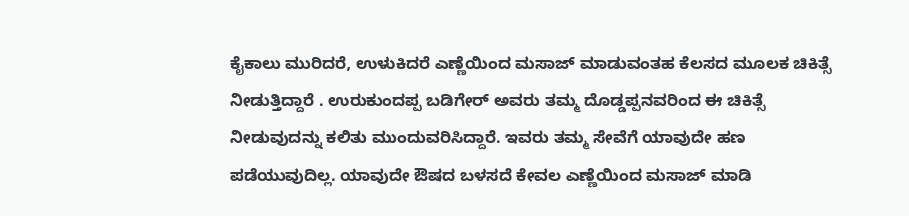ಕೈಕಾಲು ಮುರಿದರೆ, ಉಳುಕಿದರೆ ಎಣ್ಣೆಯಿಂದ ಮಸಾಜ್ ಮಾಡುವಂತಹ ಕೆಲಸದ ಮೂಲಕ ಚಿಕಿತ್ಸೆ ನೀಡುತ್ತಿದ್ದಾರೆ . ಉರುಕುಂದಪ್ಪ ಬಡಿಗೇರ್ ಅವರು ತಮ್ಮ ದೊಡ್ಡಪ್ಪನವರಿಂದ ಈ ಚಿಕಿತ್ಸೆ ನೀಡುವುದನ್ನು ಕಲಿತು ಮುಂದುವರಿಸಿದ್ದಾರೆ. ಇವರು ತಮ್ಮ ಸೇವೆಗೆ ಯಾವುದೇ ಹಣ ಪಡೆಯುವುದಿಲ್ಲ. ಯಾವುದೇ ಔಷದ ಬಳಸದೆ ಕೇವಲ ಎಣ್ಣೆಯಿಂದ ಮಸಾಜ್ ಮಾಡಿ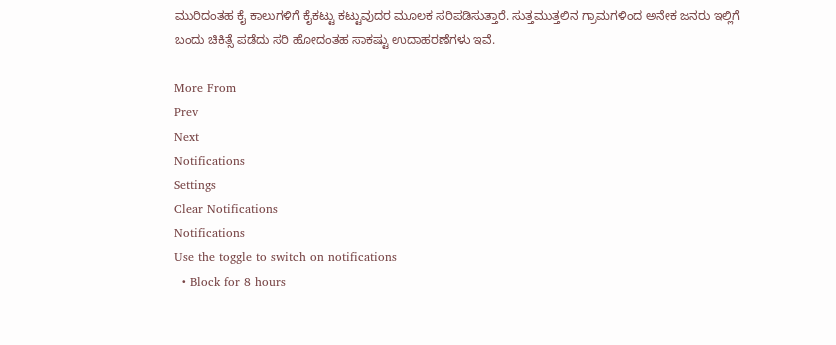ಮುರಿದಂತಹ ಕೈ ಕಾಲುಗಳಿಗೆ ಕೈಕಟ್ಟು ಕಟ್ಟುವುದರ ಮೂಲಕ ಸರಿಪಡಿಸುತ್ತಾರೆ. ಸುತ್ತಮುತ್ತಲಿನ ಗ್ರಾಮಗಳಿಂದ ಅನೇಕ ಜನರು ಇಲ್ಲಿಗೆ ಬಂದು ಚಿಕಿತ್ಸೆ ಪಡೆದು ಸರಿ ಹೋದಂತಹ ಸಾಕಷ್ಟು ಉದಾಹರಣೆಗಳು ಇವೆ.

More From
Prev
Next
Notifications
Settings
Clear Notifications
Notifications
Use the toggle to switch on notifications
  • Block for 8 hours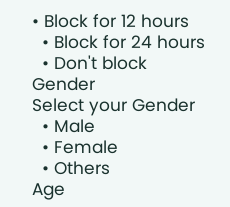• Block for 12 hours
  • Block for 24 hours
  • Don't block
Gender
Select your Gender
  • Male
  • Female
  • Others
Age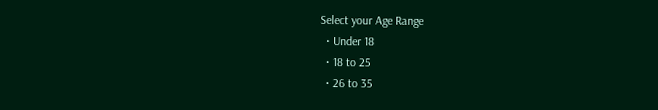Select your Age Range
  • Under 18
  • 18 to 25
  • 26 to 35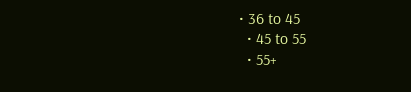• 36 to 45
  • 45 to 55
  • 55+